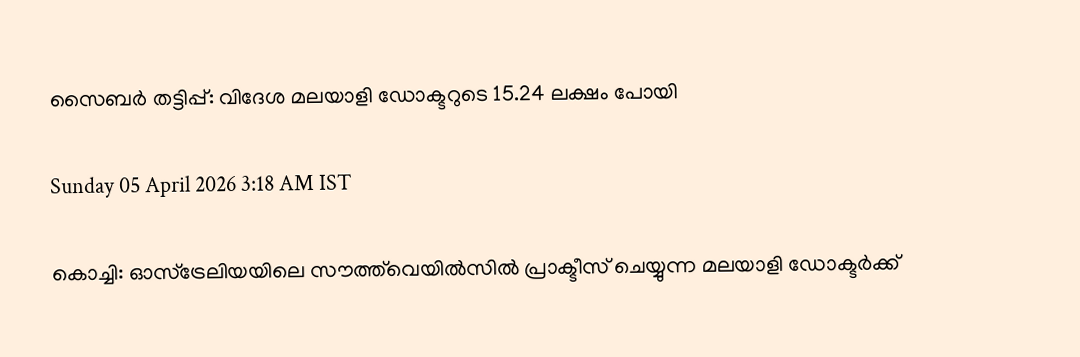സൈബർ തട്ടിപ്പ്: വിദേശ മലയാളി ഡോക്ടറുടെ 15.24 ലക്ഷം പോയി

Sunday 05 April 2026 3:18 AM IST

കൊച്ചി: ഓസ്ട്രേലിയയിലെ സൗത്ത്‌വെയിൽസിൽ പ്രാക്ടീസ് ചെയ്യുന്ന മലയാളി ഡോക്ടർക്ക്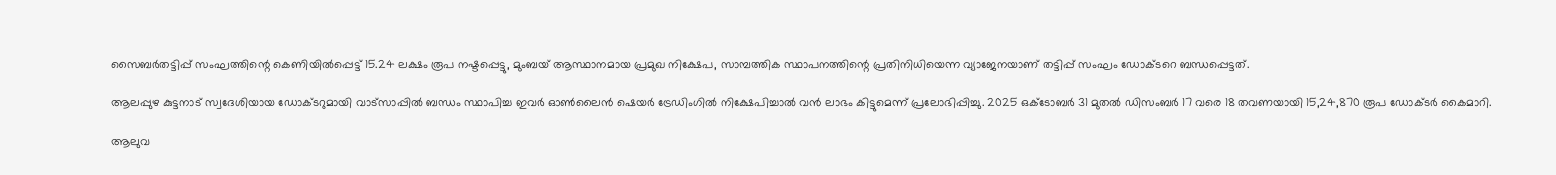സൈബർതട്ടിപ്പ് സംഘത്തിന്റെ കെണിയിൽപ്പെട്ട് 15.24 ലക്ഷം രൂപ നഷ്ടപ്പെട്ടു, മുംബയ് ആസ്ഥാനമായ പ്രമുഖ നിക്ഷേപ, സാമ്പത്തിക സ്ഥാപനത്തിന്റെ പ്രതിനിധിയെന്ന വ്യാജേനയാണ് തട്ടിപ്പ് സംഘം ഡോക്ടറെ ബന്ധപ്പെട്ടത്.

ആലപ്പുഴ കുട്ടനാട് സ്വദേശിയായ ഡോക്ടറുമായി വാട്സാപ്പിൽ ബന്ധം സ്ഥാപിച്ച ഇവർ ഓൺലൈൻ ഷെയർ ട്രേഡിംഗിൽ നിക്ഷേപിച്ചാൽ വൻ ലാഭം കിട്ടുമെന്ന് പ്രലോഭിപ്പിച്ചു. 2025 ഒക്ടോബർ 31 മുതൽ ഡിസംബർ 17 വരെ 18 തവണയായി 15,24,870 രൂപ ഡോക്ടർ കൈമാറി.

ആലുവ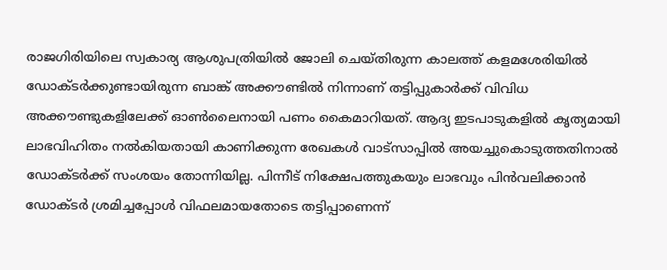രാജഗിരിയിലെ സ്വകാര്യ ആശുപത്രിയിൽ ജോലി ചെയ്തിരുന്ന കാലത്ത് കളമശേരിയിൽ ഡോക്ടർക്കുണ്ടായിരുന്ന ബാങ്ക് അക്കൗണ്ടിൽ നിന്നാണ് തട്ടിപ്പുകാർക്ക് വിവിധ അക്കൗണ്ടുകളിലേക്ക് ഓൺലൈനായി പണം കൈമാറിയത്. ആദ്യ ഇടപാടുകളിൽ കൃത്യമായി ലാഭവിഹിതം നൽകിയതായി കാണിക്കുന്ന രേഖകൾ വാട്സാപ്പിൽ അയച്ചുകൊടുത്തതിനാൽ ഡോക്ടർക്ക് സംശയം തോന്നിയില്ല. പിന്നീട് നിക്ഷേപത്തുകയും ലാഭവും പിൻവലിക്കാൻ ഡോക്ടർ ശ്രമിച്ചപ്പോൾ വിഫലമായതോടെ തട്ടിപ്പാണെന്ന്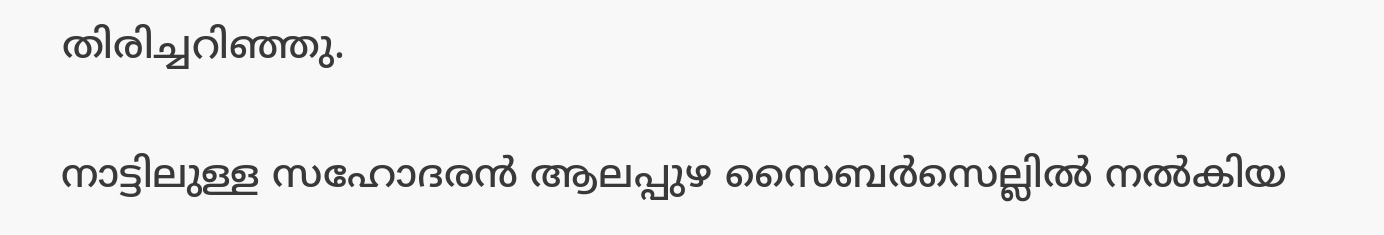തിരിച്ചറിഞ്ഞു.

നാട്ടിലുള്ള സഹോദരൻ ആലപ്പുഴ സൈബർസെല്ലിൽ നൽകിയ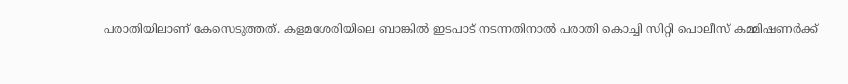പരാതിയിലാണ് കേസെടുത്തത്. കളമശേരിയിലെ ബാങ്കിൽ ഇടപാട് നടന്നതിനാൽ പരാതി കൊച്ചി സിറ്റി പൊലീസ് കമ്മിഷണർക്ക്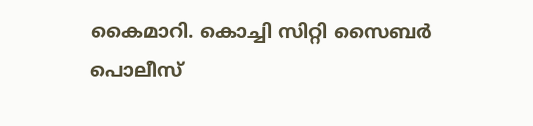കൈമാറി. കൊച്ചി സിറ്റി സൈബർ പൊലീസ്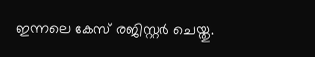ഇന്നലെ കേസ് രജിസ്റ്റർ ചെയ്തു.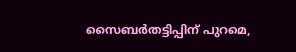സൈബർതട്ടിപ്പിന് പുറമെ,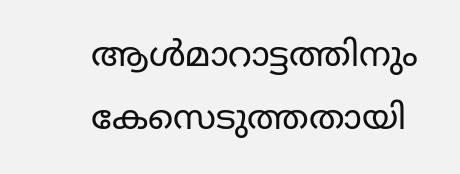ആൾമാറാട്ടത്തിനും കേസെടുത്തതായി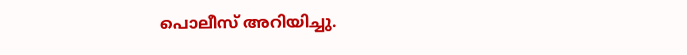പൊലീസ് അറിയിച്ചു.